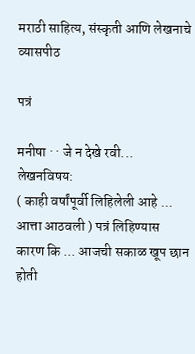मराठी साहित्य, संस्कृती आणि लेखनाचे व्यासपीठ

पत्रं

मनीषा · · जे न देखे रवी...
लेखनविषय:
( काही वर्षांपूर्वी लिहिलेली आहे ... आत्ता आठवली ) पत्रं लिहिण्यास कारण कि ... आजची सकाळ खूप छान होती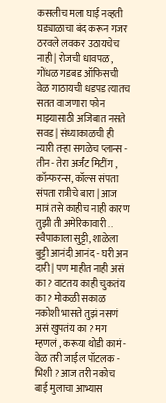कसलीच मला घाई नव्हती घड्याळाचा बंद करून गजर ठरवले लवकर उठायचेच नाही | रोजची धावपळ , गोंधळ गडबड ऑफिसची वेळ गाठायची धडपड त्यातच सतत वाजणारा फोन माझ्यासाठी अजिबात नसते सवड | संध्याकाळची ही न्यारी तऱ्हा सगळेच प्लान्स - तीन - तेरा अर्जंट मिटींग , कॉन्फरन्स, कॉल्स संपता संपता रात्रीचे बारा | आज मात्रं तसे काहीच नाही कारण तुझी ती अमेरिकावारी .. स्वैपाकाला सुट्टी, शाळेला बुट्टी आनंदी आनंद - घरी अन दारी | पण माहीत नाही असं का ? वाटतय काही चुकतंय का ? मोकळी सकाळ नकोशी भासते तुझं नसणं असं खुपतंय का ? मग म्हणलं , करूया थोडी कामं - वेळ तरी जाईल पॉटलक - भिशी ? आज तरी नकोच बाई मुलाचा आभ्यास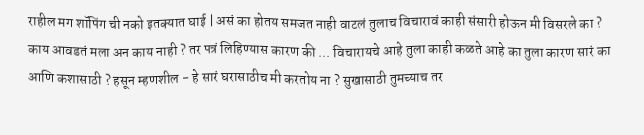राहील मग शॉपिंग ची नको इतक्यात घाई | असं का होतय समजत नाही वाटलं तुलाच विचारावं काही संसारी होऊन मी विसरले का ? काय आवडतं मला अन काय नाही ? तर पत्रं लिहिण्यास कारण की ... विचारायचे आहे तुला काही कळते आहे का तुला कारण सारं का आणि कशासाठी ? हसून म्हणशील - हे सारं घरासाठीच मी करतोय ना ? सुखासाठी तुमच्याच तर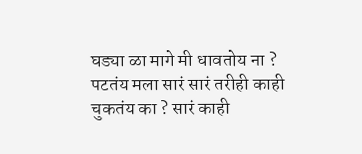घड्या ळा मागे मी धावतोय ना ? पटतंय मला सारं सारं तरीही काही चुकतंय का ? सारं काही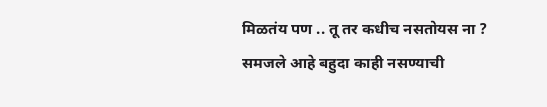मिळतंय पण .. तू तर कधीच नसतोयस ना ? समजले आहे बहुदा काही नसण्याची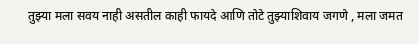तुझ्या मला सवय नाही असतील काही फायदे आणि तोटे तुझ्याशिवाय जगणे , मला जमत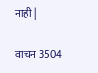नाही |

वाचन 3504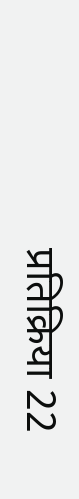प्रतिक्रिया 22